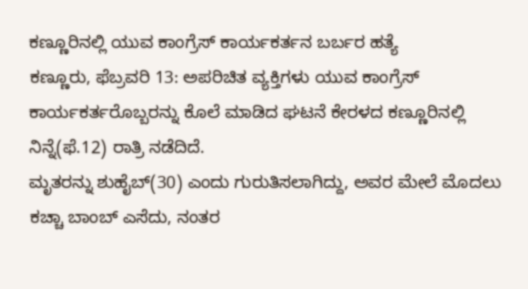ಕಣ್ಣೂರಿನಲ್ಲಿ ಯುವ ಕಾಂಗ್ರೆಸ್ ಕಾರ್ಯಕರ್ತನ ಬರ್ಬರ ಹತ್ಯೆ
ಕಣ್ಣೂರು, ಫೆಬ್ರವರಿ 13: ಅಪರಿಚಿತ ವ್ಯಕ್ತಿಗಳು ಯುವ ಕಾಂಗ್ರೆಸ್ ಕಾರ್ಯಕರ್ತರೊಬ್ಬರನ್ನು ಕೊಲೆ ಮಾಡಿದ ಘಟನೆ ಕೇರಳದ ಕಣ್ಣೂರಿನಲ್ಲಿ ನಿನ್ನೆ(ಫೆ.12) ರಾತ್ರಿ ನಡೆದಿದೆ.
ಮೃತರನ್ನು ಶುಹೈಬ್(30) ಎಂದು ಗುರುತಿಸಲಾಗಿದ್ದು, ಅವರ ಮೇಲೆ ಮೊದಲು ಕಚ್ಚಾ ಬಾಂಬ್ ಎಸೆದು, ನಂತರ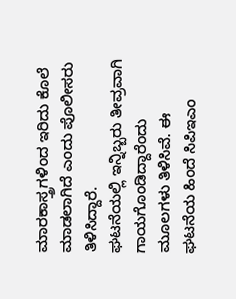ಮಾರಕಾಸ್ತ್ರಗಳಿಂದ ಇರಿದು ಕೊಲೆ ಮಾಡಲಾಗಿದೆ ಎಂದು ಪೊಲೀಸರು ತಿಳಿಸಿದ್ದಾರೆ.
ಘಟನೆಯಲ್ಲಿ ಇನ್ನಿಬ್ಬರು ತೀವ್ರವಾಗಿ ಗಾಯಗೊಂಡಿದ್ದಾರೆಂದು ಮೂಲಗಳು ತಿಳಿಸಿವೆ. ಈ ಘಟನೆಯ ಹಿಂದೆ ಸಿಪಿಇಎಂ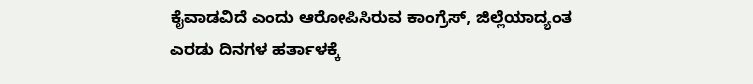ಕೈವಾಡವಿದೆ ಎಂದು ಆರೋಪಿಸಿರುವ ಕಾಂಗ್ರೆಸ್, ಜಿಲ್ಲೆಯಾದ್ಯಂತ ಎರಡು ದಿನಗಳ ಹರ್ತಾಳಕ್ಕೆ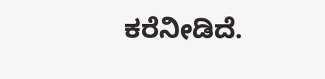ಕರೆನೀಡಿದೆ.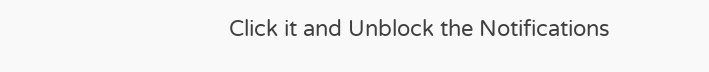Click it and Unblock the Notifications